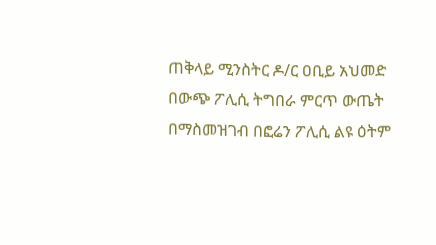ጠቅላይ ሚንስትር ዶ/ር ዐቢይ አህመድ በውጭ ፖሊሲ ትግበራ ምርጥ ውጤት በማስመዝገብ በፎሬን ፖሊሲ ልዩ ዕትም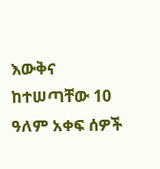እውቅና ከተሠጣቸው 10 ዓለም አቀፍ ሰዎች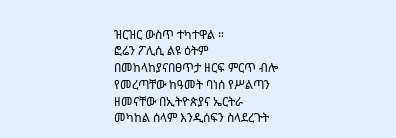ዝርዝር ውስጥ ተካተዋል ።
ፎሬን ፖሊሲ ልዩ ዕትም በመከላከያናበፀጥታ ዘርፍ ምርጥ ብሎ የመረጣቸው ከዓመት ባነሰ የሥልጣን ዘመናቸው በኢትዮጵያና ኤርትራ መካከል ሰላም እንዲሰፍን ስላደረጉት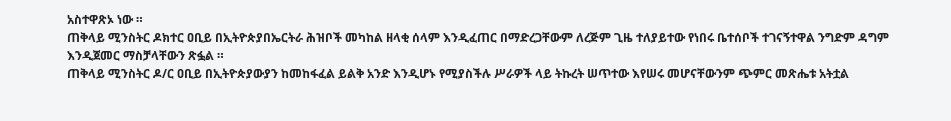አስተዋጽኦ ነው ።
ጠቅላይ ሚንስትር ዶክተር ዐቢይ በኢትዮጵያበኤርትራ ሕዝቦች መካከል ዘላቂ ሰላም እንዲፈጠር በማድረጋቸውም ለረጅም ጊዜ ተለያይተው የነበሩ ቤተሰቦች ተገናኝተዋል ንግድም ዳግም እንዲጀመር ማስቻላቸውን ጽፏል ።
ጠቅላይ ሚንስትር ዶ/ር ዐቢይ በኢትዮጵያውያን ከመከፋፈል ይልቅ አንድ እንዲሆኑ የሚያስችሉ ሥራዎች ላይ ትኩረት ሠጥተው እየሠሩ መሆናቸውንም ጭምር መጽሔቱ አትቷል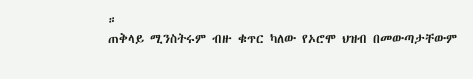።
ጠቅላይ ሚንስትሩም ብዙ ቁጥር ካለው የኦሮሞ ህዝብ በመውጣታቸውም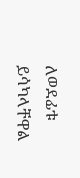ለወደፊቱ ይሳካላቸዋል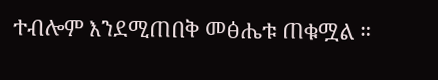ተብሎም እንደሚጠበቅ መፅሔቱ ጠቁሟል ።